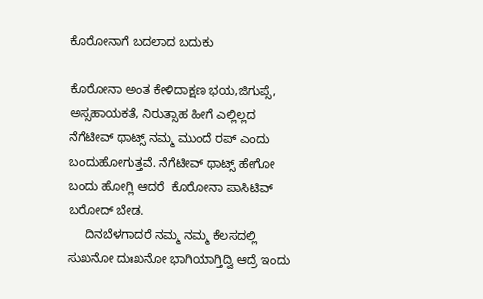ಕೊರೋನಾಗೆ ಬದಲಾದ ಬದುಕು

ಕೊರೋನಾ ಅಂತ ಕೇಳಿದಾಕ್ಷಣ ಭಯ,ಜಿಗುಪ್ಸೆ,  ಅಸ್ಸಹಾಯಕತೆ, ನಿರುತ್ಸಾಹ ಹೀಗೆ ಎಲ್ಲಿಲ್ಲದ ನೆಗೆಟೀವ್ ಥಾಟ್ಸ್ ನಮ್ಮ ಮುಂದೆ ರಪ್ ಎಂದು ಬಂದುಹೋಗುತ್ತವೆ. ನೆಗೆಟೀವ್ ಥಾಟ್ಸ್ ಹೇಗೋ ಬಂದು ಹೋಗ್ಲಿ ಆದರೆ  ಕೊರೋನಾ ಪಾಸಿಟಿವ್ ಬರೋದ್ ಬೇಡ.
     ದಿನಬೆಳಗಾದರೆ ನಮ್ಮ ನಮ್ಮ ಕೆಲಸದಲ್ಲಿ ಸುಖನೋ ದುಃಖನೋ ಭಾಗಿಯಾಗ್ತಿದ್ವಿ ಆದ್ರೆ ಇಂದು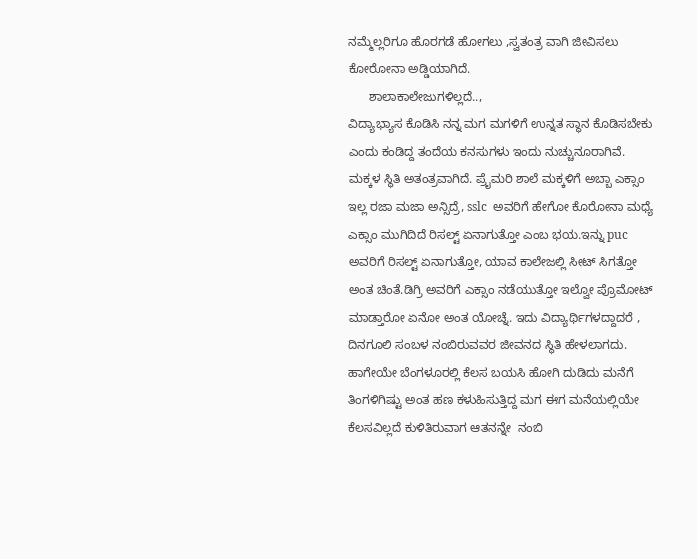ನಮ್ಮೆಲ್ಲರಿಗೂ ಹೊರಗಡೆ ಹೋಗಲು ,ಸ್ವತಂತ್ರ ವಾಗಿ ಜೀವಿಸಲು ಕೋರೋನಾ ಅಡ್ಡಿಯಾಗಿದೆ.
      ಶಾಲಾಕಾಲೇಜುಗಳಿಲ್ಲದೆ..,
ವಿದ್ಯಾಭ್ಯಾಸ ಕೊಡಿಸಿ ನನ್ನ ಮಗ ಮಗಳಿಗೆ ಉನ್ನತ ಸ್ಥಾನ ಕೊಡಿಸಬೇಕು ಎಂದು ಕಂಡಿದ್ದ ತಂದೆಯ ಕನಸುಗಳು ಇಂದು ನುಚ್ಚುನೂರಾಗಿವೆ. ಮಕ್ಕಳ ಸ್ಥಿತಿ ಅತಂತ್ರವಾಗಿದೆ. ಪ್ರೈಮರಿ ಶಾಲೆ ಮಕ್ಕಳಿಗೆ ಅಬ್ಬಾ ಎಕ್ಸಾಂ ಇಲ್ಲ ರಜಾ ಮಜಾ ಅನ್ಸಿದ್ರೆ, sslc  ಅವರಿಗೆ ಹೇಗೋ ಕೊರೋನಾ ಮಧ್ಯೆ ಎಕ್ಸಾಂ ಮುಗಿದಿದೆ ರಿಸಲ್ಟ್ ಏನಾಗುತ್ತೋ ಎಂಬ ಭಯ.ಇನ್ನು puc  ಅವರಿಗೆ ರಿಸಲ್ಟ್ ಏನಾಗುತ್ತೋ, ಯಾವ ಕಾಲೇಜಲ್ಲಿ ಸೀಟ್ ಸಿಗತ್ತೋ ಅಂತ ಚಿಂತೆ.ಡಿಗ್ರಿ ಅವರಿಗೆ ಎಕ್ಸಾಂ ನಡೆಯುತ್ತೋ ಇಲ್ವೋ ಪ್ರೊಮೋಟ್ ಮಾಡ್ತಾರೋ ಏನೋ ಅಂತ ಯೋಚ್ನೆ. ಇದು ವಿದ್ಯಾರ್ಥಿಗಳದ್ದಾದರೆ , ದಿನಗೂಲಿ ಸಂಬಳ ನಂಬಿರುವವರ ಜೀವನದ ಸ್ಥಿತಿ ಹೇಳಲಾಗದು. ಹಾಗೇಯೇ ಬೆಂಗಳೂರಲ್ಲಿ ಕೆಲಸ ಬಯಸಿ ಹೋಗಿ ದುಡಿದು ಮನೆಗೆ ತಿಂಗಳಿಗಿಷ್ಟು ಅಂತ ಹಣ ಕಳುಹಿಸುತ್ತಿದ್ದ ಮಗ ಈಗ ಮನೆಯಲ್ಲಿಯೇ ಕೆಲಸವಿಲ್ಲದೆ ಕುಳಿತಿರುವಾಗ ಆತನನ್ನೇ  ನಂಬಿ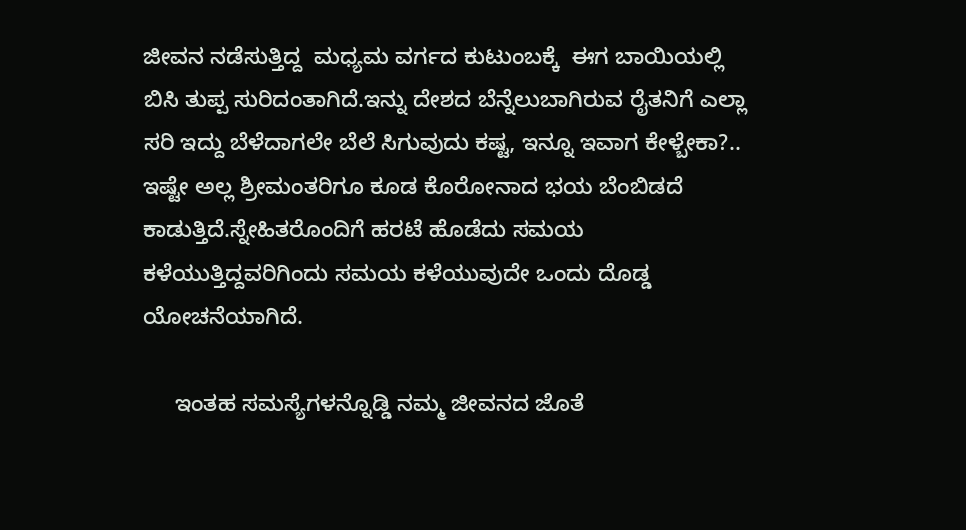ಜೀವನ ನಡೆಸುತ್ತಿದ್ದ  ಮಧ್ಯಮ ವರ್ಗದ ಕುಟುಂಬಕ್ಕೆ  ಈಗ ಬಾಯಿಯಲ್ಲಿ ಬಿಸಿ ತುಪ್ಪ ಸುರಿದಂತಾಗಿದೆ.ಇನ್ನು ದೇಶದ ಬೆನ್ನೆಲುಬಾಗಿರುವ ರೈತನಿಗೆ ಎಲ್ಲಾ ಸರಿ ಇದ್ದು ಬೆಳೆದಾಗಲೇ ಬೆಲೆ ಸಿಗುವುದು ಕಷ್ಟ, ಇನ್ನೂ ಇವಾಗ ಕೇಳ್ಬೇಕಾ?.. ಇಷ್ಟೇ ಅಲ್ಲ ಶ್ರೀಮಂತರಿಗೂ ಕೂಡ ಕೊರೋನಾದ ಭಯ ಬೆಂಬಿಡದೆ ಕಾಡುತ್ತಿದೆ.ಸ್ನೇಹಿತರೊಂದಿಗೆ ಹರಟೆ ಹೊಡೆದು ಸಮಯ ಕಳೆಯುತ್ತಿದ್ದವರಿಗಿಂದು ಸಮಯ ಕಳೆಯುವುದೇ ಒಂದು ದೊಡ್ಡ ಯೋಚನೆಯಾಗಿದೆ.

     ಇಂತಹ ಸಮಸ್ಯೆಗಳನ್ನೊಡ್ಡಿ ನಮ್ಮ ಜೀವನದ ಜೊತೆ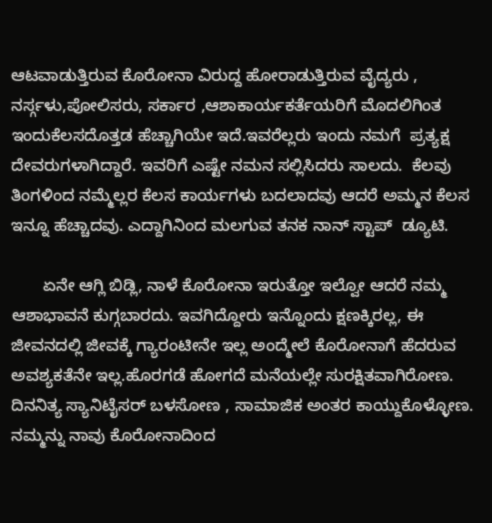ಆಟವಾಡುತ್ತಿರುವ ಕೊರೋನಾ ವಿರುದ್ದ ಹೋರಾಡುತ್ತಿರುವ ವೈದ್ಯರು , ನರ್ಸ್ಗಳು,ಪೋಲಿಸರು, ಸರ್ಕಾರ ,ಆಶಾಕಾರ್ಯಕರ್ತೆಯರಿಗೆ ಮೊದಲಿಗಿಂತ ಇಂದುಕೆಲಸದೊತ್ತಡ ಹೆಚ್ಚಾಗಿಯೇ ಇದೆ.ಇವರೆಲ್ಲರು ಇಂದು ನಮಗೆ  ಪ್ರತ್ಯಕ್ಷ ದೇವರುಗಳಾಗಿದ್ದಾರೆ. ಇವರಿಗೆ ಎಷ್ಟೇ ನಮನ ಸಲ್ಲಿಸಿದರು ಸಾಲದು.  ಕೆಲವು ತಿಂಗಳಿಂದ ನಮ್ಮೆಲ್ಲರ ಕೆಲಸ ಕಾರ್ಯಗಳು ಬದಲಾದವು ಆದರೆ ಅಮ್ಮನ ಕೆಲಸ ಇನ್ನೂ ಹೆಚ್ಚಾದವು. ಎದ್ದಾಗಿನಿಂದ ಮಲಗುವ ತನಕ ನಾನ್ ಸ್ಟಾಪ್  ಡ್ಯೂಟಿ.

       ಏನೇ ಆಗ್ಲಿ ಬಿಡ್ಲಿ, ನಾಳೆ ಕೊರೋನಾ ಇರುತ್ತೋ ಇಲ್ವೋ ಆದರೆ ನಮ್ಮ ಆಶಾಭಾವನೆ ಕುಗ್ಗಬಾರದು. ಇವಗಿದ್ದೋರು ಇನ್ನೊಂದು ಕ್ಷಣಕ್ಕಿರಲ್ಲ, ಈ ಜೀವನದಲ್ಲಿ ಜೀವಕ್ಕೆ ಗ್ಯಾರಂಟೀನೇ ಇಲ್ಲ ಅಂದ್ಮೇಲೆ ಕೊರೋನಾಗೆ ಹೆದರುವ ಅವಶ್ಯಕತೆನೇ ಇಲ್ಲ.ಹೊರಗಡೆ ಹೋಗದೆ ಮನೆಯಲ್ಲೇ ಸುರಕ್ಷಿತವಾಗಿರೋಣ. ದಿನನಿತ್ಯ ಸ್ಯಾನಿಟೈಸರ್ ಬಳಸೋಣ , ಸಾಮಾಜಿಕ ಅಂತರ ಕಾಯ್ದುಕೊಳ್ಳೋಣ. ನಮ್ಮನ್ನು ನಾವು ಕೊರೋನಾದಿಂದ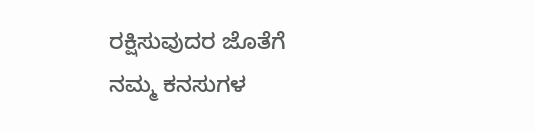ರಕ್ಷಿಸುವುದರ ಜೊತೆಗೆ ನಮ್ಮ ಕನಸುಗಳ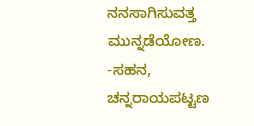ನನಸಾಗಿಸುವತ್ತ ಮುನ್ನಡೆಯೋಣ.
-ಸಹನ, ಚನ್ನರಾಯಪಟ್ಟಣ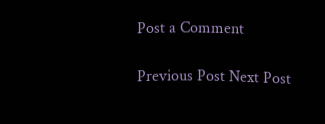Post a Comment

Previous Post Next Post